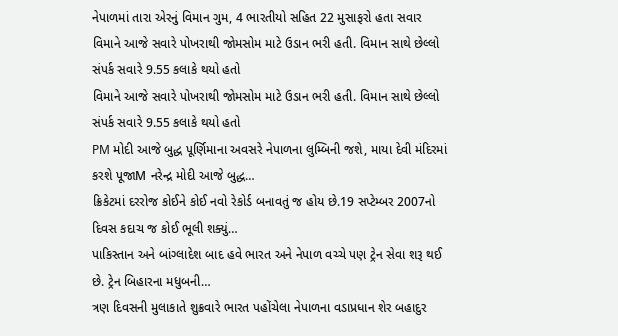નેપાળમાં તારા એરનું વિમાન ગુમ, 4 ભારતીયો સહિત 22 મુસાફરો હતા સવાર
વિમાને આજે સવારે પોખરાથી જોમસોમ માટે ઉડાન ભરી હતી. વિમાન સાથે છેલ્લો સંપર્ક સવારે 9.55 કલાકે થયો હતો
વિમાને આજે સવારે પોખરાથી જોમસોમ માટે ઉડાન ભરી હતી. વિમાન સાથે છેલ્લો સંપર્ક સવારે 9.55 કલાકે થયો હતો
PM મોદી આજે બુદ્ધ પૂર્ણિમાના અવસરે નેપાળના લુમ્બિની જશે, માયા દેવી મંદિરમાં કરશે પૂજાM નરેન્દ્ર મોદી આજે બુદ્ધ…
ક્રિકેટમાં દરરોજ કોઈને કોઈ નવો રેકોર્ડ બનાવતું જ હોય છે.19 સપ્ટેમ્બર 2007નો દિવસ કદાચ જ કોઈ ભૂલી શક્યું…
પાકિસ્તાન અને બાંગ્લાદેશ બાદ હવે ભારત અને નેપાળ વચ્ચે પણ ટ્રેન સેવા શરૂ થઈ છે. ટ્રેન બિહારના મધુબની…
ત્રણ દિવસની મુલાકાતે શુક્રવારે ભારત પહોંચેલા નેપાળના વડાપ્રધાન શેર બહાદુર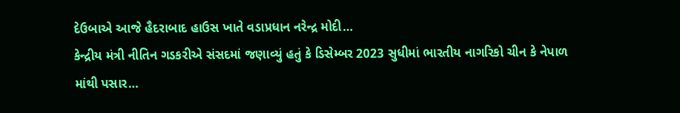દેઉબાએ આજે હૈદરાબાદ હાઉસ ખાતે વડાપ્રધાન નરેન્દ્ર મોદી…
કેન્દ્રીય મંત્રી નીતિન ગડકરીએ સંસદમાં જણાવ્યું હતું કે ડિસેમ્બર 2023 સુધીમાં ભારતીય નાગરિકો ચીન કે નેપાળ માંથી પસાર…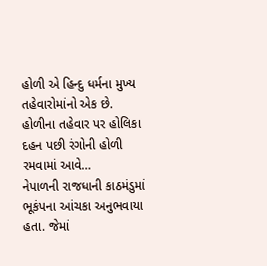હોળી એ હિન્દુ ધર્મના મુખ્ય તહેવારોમાંનો એક છે. હોળીના તહેવાર પર હોલિકા દહન પછી રંગોની હોળી રમવામાં આવે…
નેપાળની રાજધાની કાઠમંડુમાં ભૂકંપના આંચકા અનુભવાયા હતા. જેમાં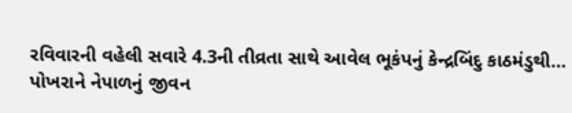રવિવારની વહેલી સવારે 4.3ની તીવ્રતા સાથે આવેલ ભૂકંપનું કેન્દ્રબિંદુ કાઠમંડુથી…
પોખરાને નેપાળનું જીવન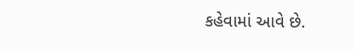કહેવામાં આવે છે.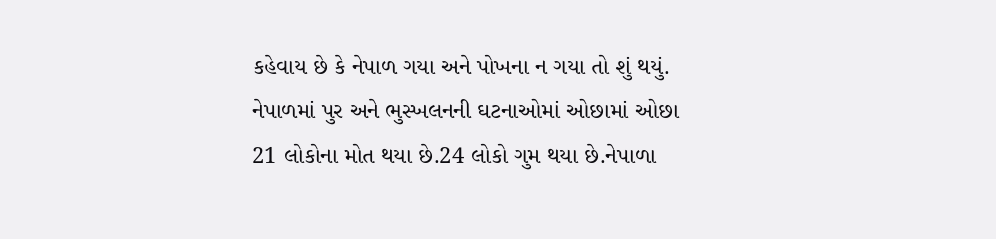કહેવાય છે કે નેપાળ ગયા અને પોખના ન ગયા તો શું થયું.
નેપાળમાં પુર અને ભુસ્ખલનની ઘટનાઓમાં ઓછામાં ઓછા 21 લોકોના મોત થયા છે.24 લોકો ગુમ થયા છે.નેપાળા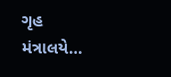ગૃહ મંત્રાલયે…